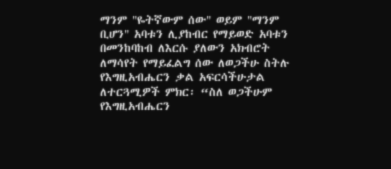ማንም "ዬትኛውም ሰው" ወይም "ማንም ቢሆን" አባቱን ሊያከብር የማይወድ አባቱን በመንከባከብ ለእርሱ ያለውን አክብሮት ለማሳየት የማይፈልግ ሰው ለወጋችሁ ስትሉ የእግዚአብሔርን ቃል አፍርሳችሁታል ለተርጓሚዎች ምክር፡ “ስለ ወጋችሁም የእግዚአብሔርን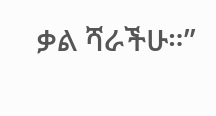ቃል ሻራችሁ።”